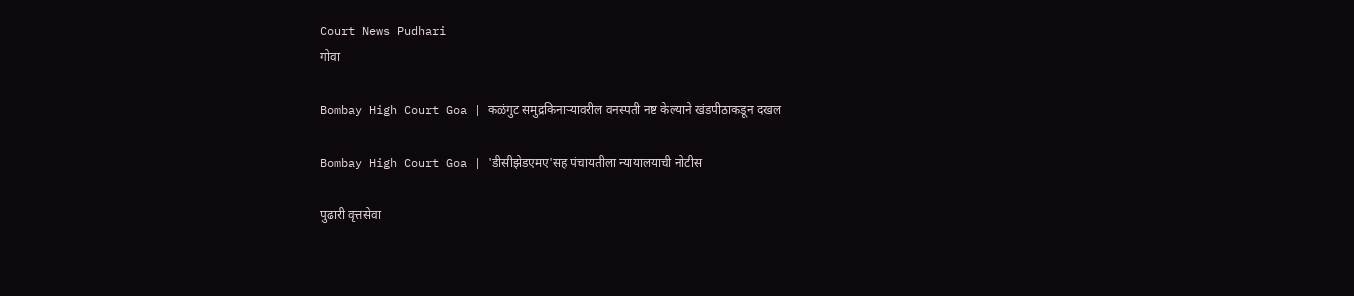Court News Pudhari
गोवा

Bombay High Court Goa | कळंगुट समुद्रकिनाऱ्यावरील वनस्पती नष्ट केल्याने खंडपीठाकडून दखल

Bombay High Court Goa | 'डीसीझेडएमए'सह पंचायतीला न्यायालयाची नोटीस

पुढारी वृत्तसेवा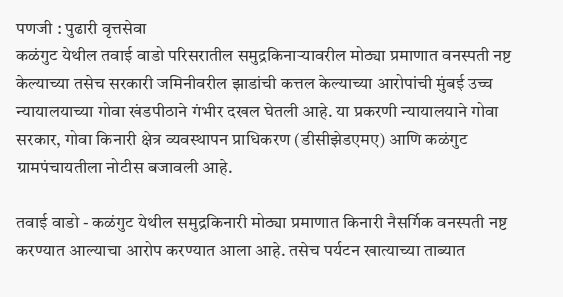पणजी : पुढारी वृत्तसेवा
कळंगुट येथील तवाई वाडो परिसरातील समुद्रकिनाऱ्यावरील मोठ्या प्रमाणात वनस्पती नष्ट केल्याच्या तसेच सरकारी जमिनीवरील झाडांची कत्तल केल्याच्या आरोपांची मुंबई उच्च न्यायालयाच्या गोवा खंडपीठाने गंभीर दखल घेतली आहे. या प्रकरणी न्यायालयाने गोवा सरकार, गोवा किनारी क्षेत्र व्यवस्थापन प्राधिकरण (डीसीझेडएमए) आणि कळंगुट ग्रामपंचायतीला नोटीस बजावली आहे.

तवाई वाडो - कळंगुट येथील समुद्रकिनारी मोठ्या प्रमाणात किनारी नैसर्गिक वनस्पती नष्ट करण्यात आल्याचा आरोप करण्यात आला आहे. तसेच पर्यटन खात्याच्या ताब्यात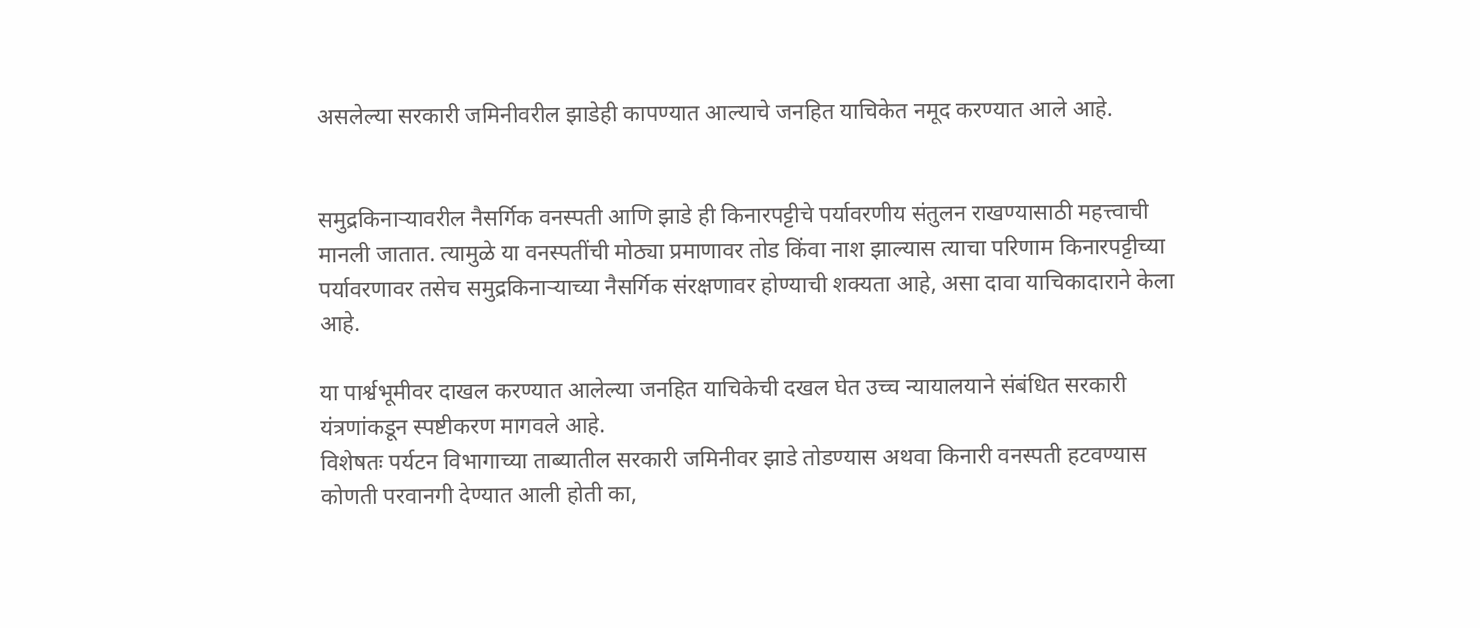असलेल्या सरकारी जमिनीवरील झाडेही कापण्यात आल्याचे जनहित याचिकेत नमूद करण्यात आले आहे.


समुद्रकिनाऱ्यावरील नैसर्गिक वनस्पती आणि झाडे ही किनारपट्टीचे पर्यावरणीय संतुलन राखण्यासाठी महत्त्वाची मानली जातात. त्यामुळे या वनस्पतींची मोठ्या प्रमाणावर तोड किंवा नाश झाल्यास त्याचा परिणाम किनारपट्टीच्या पर्यावरणावर तसेच समुद्रकिनाऱ्याच्या नैसर्गिक संरक्षणावर होण्याची शक्यता आहे, असा दावा याचिकादाराने केला आहे.

या पार्श्वभूमीवर दाखल करण्यात आलेल्या जनहित याचिकेची दखल घेत उच्च न्यायालयाने संबंधित सरकारी यंत्रणांकडून स्पष्टीकरण मागवले आहे.
विशेषतः पर्यटन विभागाच्या ताब्यातील सरकारी जमिनीवर झाडे तोडण्यास अथवा किनारी वनस्पती हटवण्यास कोणती परवानगी देण्यात आली होती का,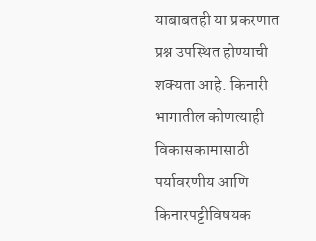याबाबतही या प्रकरणात प्रश्न उपस्थित होण्याची शक्यता आहे. किनारी भागातील कोणत्याही विकासकामासाठी पर्यावरणीय आणि किनारपट्टीविषयक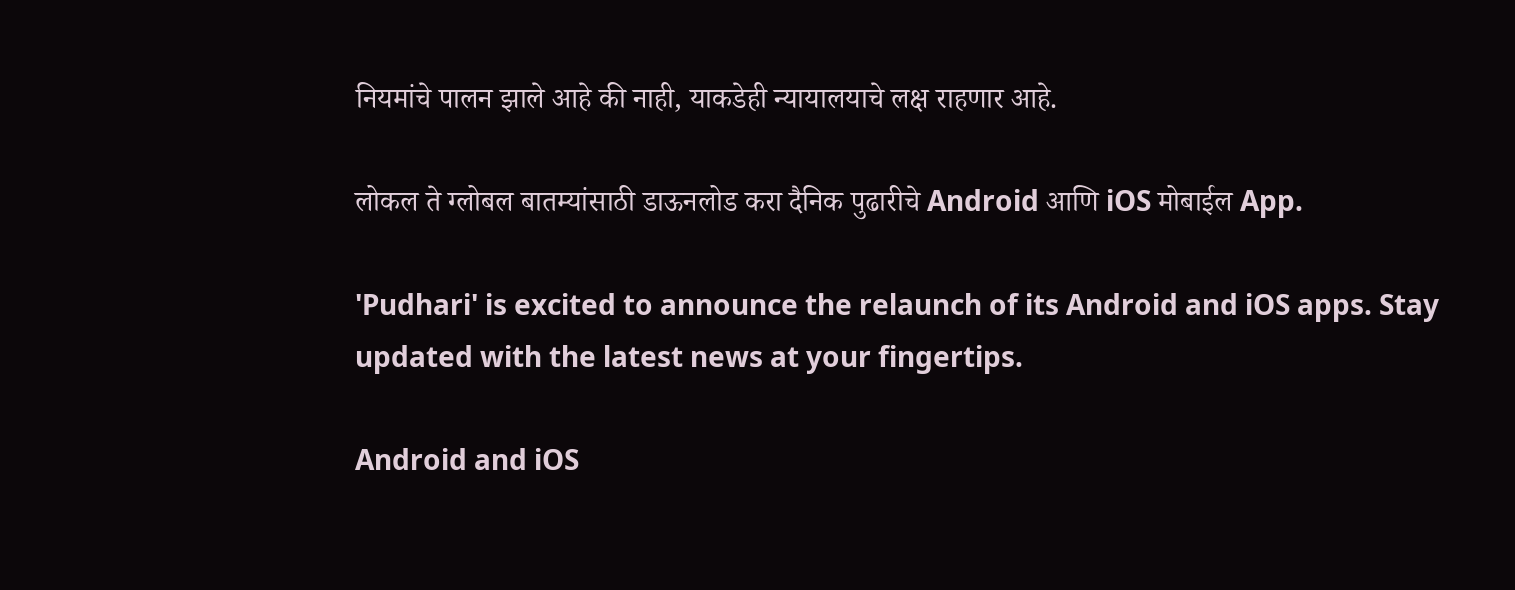नियमांचे पालन झाले आहे की नाही, याकडेही न्यायालयाचे लक्ष राहणार आहे.

लोकल ते ग्लोबल बातम्यांसाठी डाऊनलोड करा दैनिक पुढारीचे Android आणि iOS मोबाईल App.

'Pudhari' is excited to announce the relaunch of its Android and iOS apps. Stay updated with the latest news at your fingertips.

Android and iOS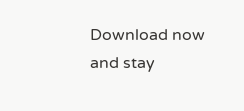Download now and stay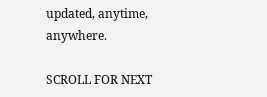updated, anytime, anywhere.

SCROLL FOR NEXT